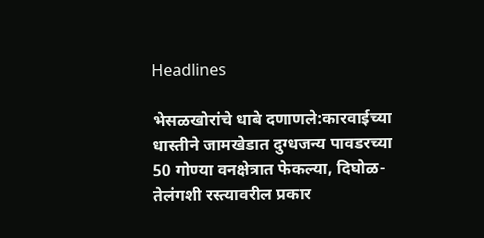Headlines

भेसळखोरांचे धाबे दणाणले:कारवाईच्या धास्तीने जामखेडात दुग्धजन्य पावडरच्या 50 गोण्या वनक्षेत्रात फेकल्या, दिघोळ-तेलंगशी रस्त्यावरील प्रकार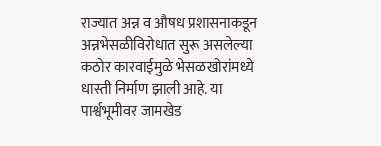राज्यात अन्न व औषध प्रशासनाकडून अन्नभेसळीविरोधात सुरू असलेल्या कठोर कारवाईमुळे भेसळखोरांमध्ये धास्ती निर्माण झाली आहे. या पार्श्वभूमीवर जामखेड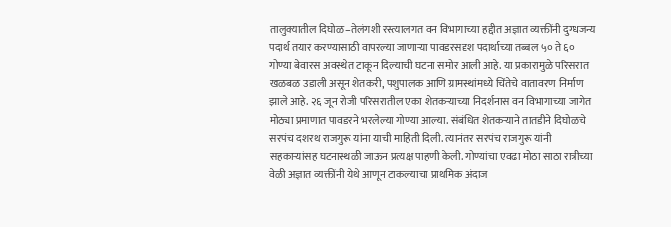तालुक्यातील दिघोळ–तेलंगशी रस्त्यालगत वन विभागाच्या हद्दीत अज्ञात व्यक्तींनी दुग्धजन्य पदार्थ तयार करण्यासाठी वापरल्या जाणाऱ्या पावडरसदृश पदार्थाच्या तब्बल ५० ते ६० गोण्या बेवारस अवस्थेत टाकून दिल्याची घटना समोर आली आहे. या प्रकारामुळे परिसरात खळबळ उडाली असून शेतकरी, पशुपालक आणि ग्रामस्थांमध्ये चिंतेचे वातावरण निर्माण झाले आहे. २६ जून रोजी परिसरातील एका शेतकऱ्याच्या निदर्शनास वन विभागाच्या जागेत मोठ्या प्रमाणात पावडरने भरलेल्या गोण्या आल्या. संबंधित शेतकऱ्याने तातडीने दिघोळचे सरपंच दशरथ राजगुरू यांना याची माहिती दिली. त्यानंतर सरपंच राजगुरू यांनी सहकाऱ्यांसह घटनास्थळी जाऊन प्रत्यक्ष पाहणी केली. गोण्यांचा एवढा मोठा साठा रात्रीच्या वेळी अज्ञात व्यक्तींनी येथे आणून टाकल्याचा प्राथमिक अंदाज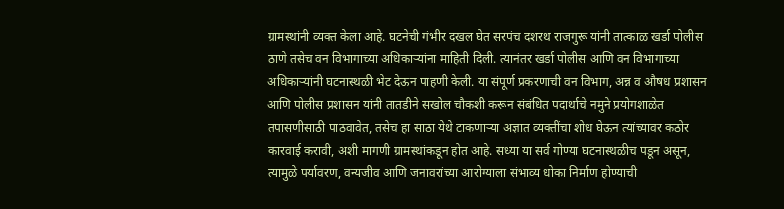ग्रामस्थांनी व्यक्त केला आहे. घटनेची गंभीर दखल घेत सरपंच दशरथ राजगुरू यांनी तात्काळ खर्डा पोलीस ठाणे तसेच वन विभागाच्या अधिकाऱ्यांना माहिती दिली. त्यानंतर खर्डा पोलीस आणि वन विभागाच्या अधिकाऱ्यांनी घटनास्थळी भेट देऊन पाहणी केली. या संपूर्ण प्रकरणाची वन विभाग, अन्न व औषध प्रशासन आणि पोलीस प्रशासन यांनी तातडीने सखोल चौकशी करून संबंधित पदार्थाचे नमुने प्रयोगशाळेत तपासणीसाठी पाठवावेत, तसेच हा साठा येथे टाकणाऱ्या अज्ञात व्यक्तींचा शोध घेऊन त्यांच्यावर कठोर कारवाई करावी, अशी मागणी ग्रामस्थांकडून होत आहे. सध्या या सर्व गोण्या घटनास्थळीच पडून असून, त्यामुळे पर्यावरण, वन्यजीव आणि जनावरांच्या आरोग्याला संभाव्य धोका निर्माण होण्याची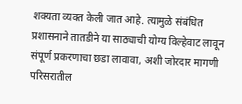शक्यता व्यक्त केली जात आहे. त्यामुळे संबंधित प्रशासनाने तातडीने या साठ्याची योग्य विल्हेवाट लावून संपूर्ण प्रकरणाचा छडा लावावा, अशी जोरदार मागणी परिसरातील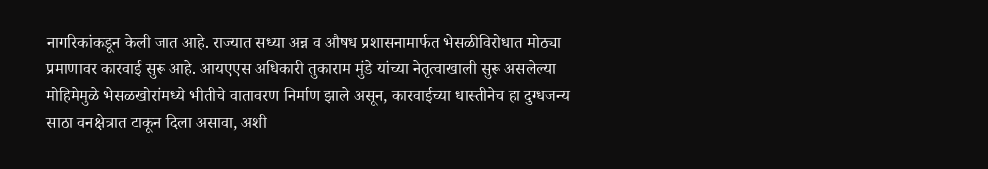नागरिकांकडून केली जात आहे. राज्यात सध्या अन्न व औषध प्रशासनामार्फत भेसळीविरोधात मोठ्या प्रमाणावर कारवाई सुरू आहे. आयएएस अधिकारी तुकाराम मुंडे यांच्या नेतृत्वाखाली सुरू असलेल्या मोहिमेमुळे भेसळखोरांमध्ये भीतीचे वातावरण निर्माण झाले असून, कारवाईच्या धास्तीनेच हा दुग्धजन्य साठा वनक्षेत्रात टाकून दिला असावा, अशी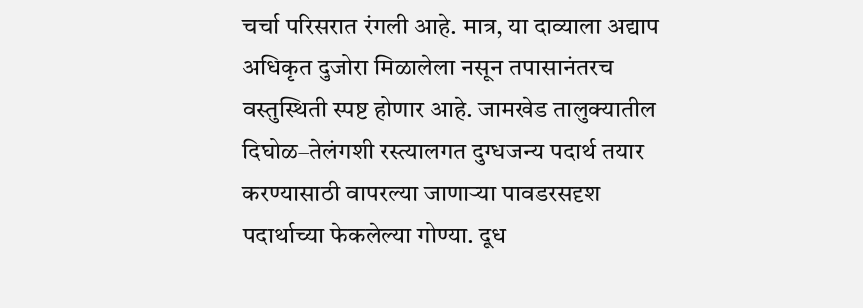चर्चा परिसरात रंगली आहे. मात्र, या दाव्याला अद्याप अधिकृत दुजोरा मिळालेला नसून तपासानंतरच वस्तुस्थिती स्पष्ट होणार आहे. जामखेड तालुक्यातील दिघोळ–तेलंगशी रस्त्यालगत दुग्धजन्य पदार्थ तयार करण्यासाठी वापरल्या जाणाऱ्या पावडरसदृश पदार्थाच्या फेकलेल्या गोण्या. दूध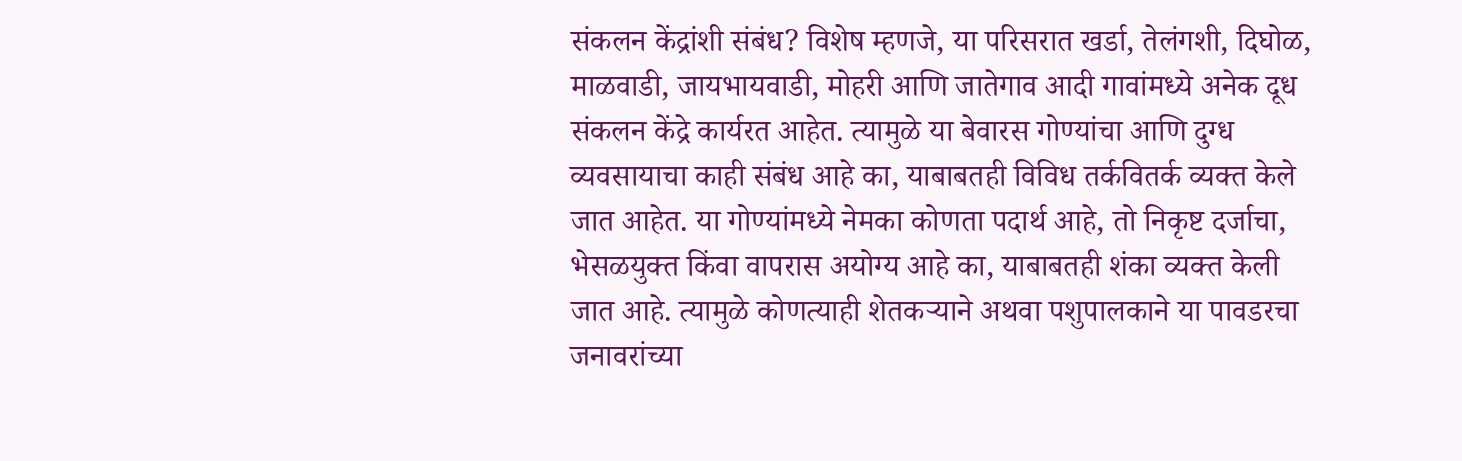संकलन केंद्रांशी संबंध? विशेष म्हणजे, या परिसरात खर्डा, तेलंगशी, दिघोळ, माळवाडी, जायभायवाडी, मोहरी आणि जातेगाव आदी गावांमध्ये अनेक दूध संकलन केंद्रे कार्यरत आहेत. त्यामुळे या बेवारस गोण्यांचा आणि दुग्ध व्यवसायाचा काही संबंध आहे का, याबाबतही विविध तर्कवितर्क व्यक्त केले जात आहेत. या गोण्यांमध्ये नेमका कोणता पदार्थ आहे, तो निकृष्ट दर्जाचा, भेसळयुक्त किंवा वापरास अयोग्य आहे का, याबाबतही शंका व्यक्त केली जात आहे. त्यामुळे कोणत्याही शेतकऱ्याने अथवा पशुपालकाने या पावडरचा जनावरांच्या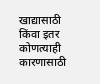खाद्यासाठी किंवा इतर कोणत्याही कारणासाठी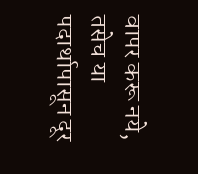वापर करू नये, तसेच या पदार्थापासून दूर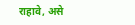राहावे, असे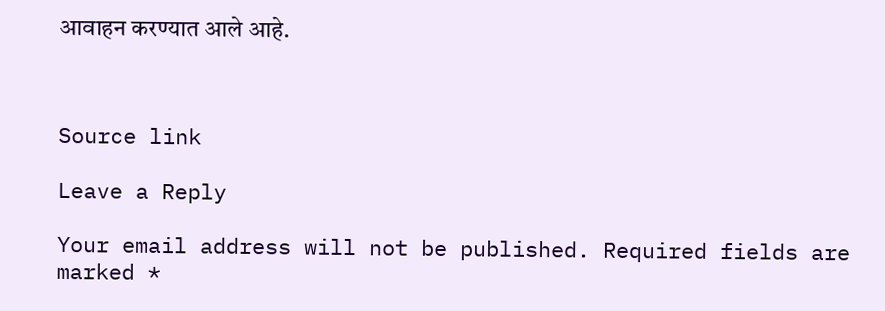आवाहन करण्यात आले आहे.



Source link

Leave a Reply

Your email address will not be published. Required fields are marked *